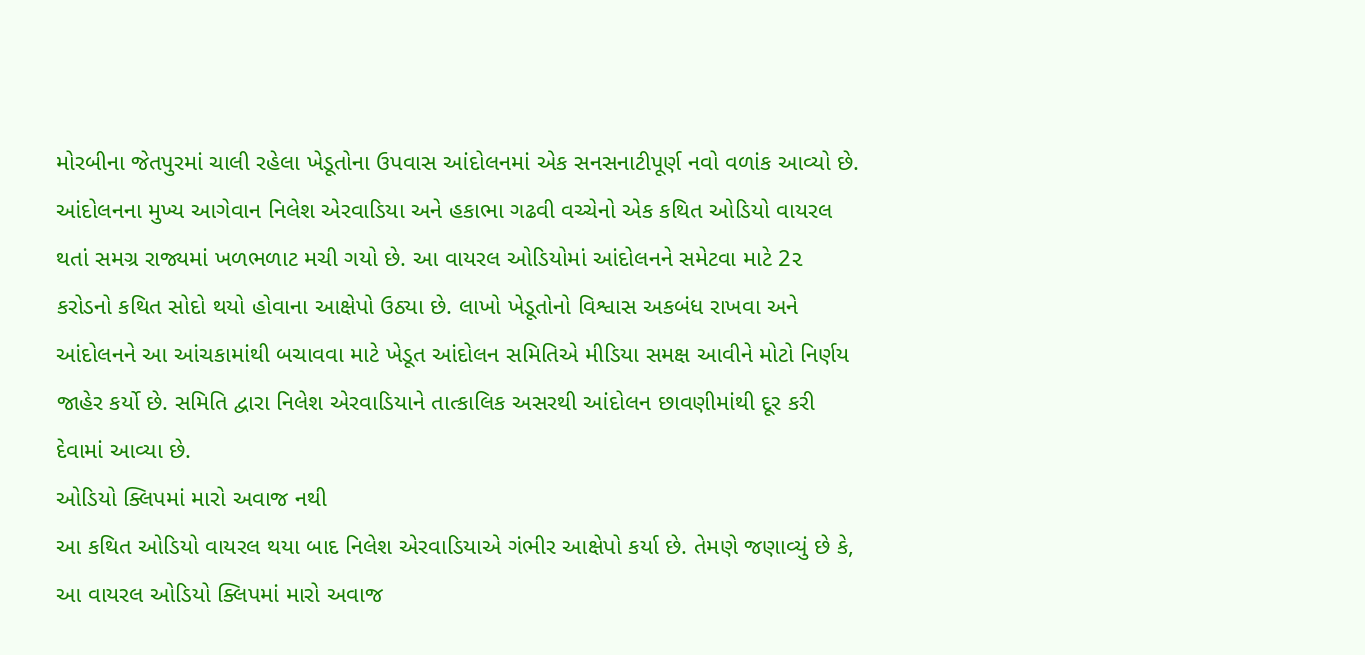મોરબીના જેતપુરમાં ચાલી રહેલા ખેડૂતોના ઉપવાસ આંદોલનમાં એક સનસનાટીપૂર્ણ નવો વળાંક આવ્યો છે. આંદોલનના મુખ્ય આગેવાન નિલેશ એરવાડિયા અને હકાભા ગઢવી વચ્ચેનો એક કથિત ઓડિયો વાયરલ થતાં સમગ્ર રાજ્યમાં ખળભળાટ મચી ગયો છે. આ વાયરલ ઓડિયોમાં આંદોલનને સમેટવા માટે 2૨ કરોડનો કથિત સોદો થયો હોવાના આક્ષેપો ઉઠ્યા છે. લાખો ખેડૂતોનો વિશ્વાસ અકબંધ રાખવા અને આંદોલનને આ આંચકામાંથી બચાવવા માટે ખેડૂત આંદોલન સમિતિએ મીડિયા સમક્ષ આવીને મોટો નિર્ણય જાહેર કર્યો છે. સમિતિ દ્વારા નિલેશ એરવાડિયાને તાત્કાલિક અસરથી આંદોલન છાવણીમાંથી દૂર કરી દેવામાં આવ્યા છે.
ઓડિયો ક્લિપમાં મારો અવાજ નથી
આ કથિત ઓડિયો વાયરલ થયા બાદ નિલેશ એરવાડિયાએ ગંભીર આક્ષેપો કર્યા છે. તેમણે જણાવ્યું છે કે, આ વાયરલ ઓડિયો ક્લિપમાં મારો અવાજ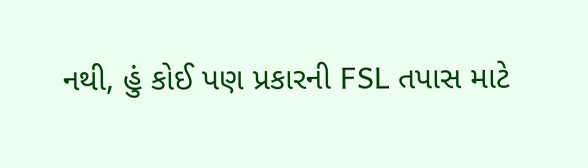નથી, હું કોઈ પણ પ્રકારની FSL તપાસ માટે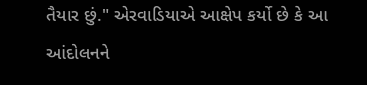તૈયાર છું." એરવાડિયાએ આક્ષેપ કર્યો છે કે આ આંદોલનને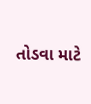તોડવા માટે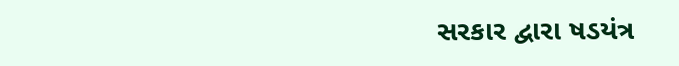સરકાર દ્વારા ષડયંત્ર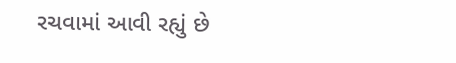રચવામાં આવી રહ્યું છે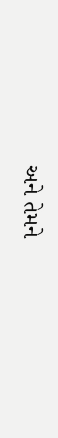અને તેમને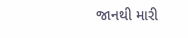જાનથી મારી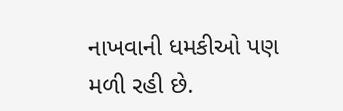નાખવાની ધમકીઓ પણ મળી રહી છે.